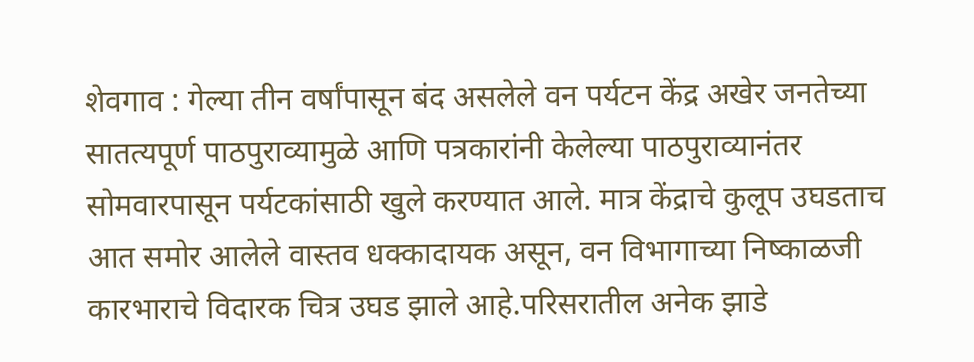शेवगाव : गेल्या तीन वर्षांपासून बंद असलेले वन पर्यटन केंद्र अखेर जनतेच्या सातत्यपूर्ण पाठपुराव्यामुळे आणि पत्रकारांनी केलेल्या पाठपुराव्यानंतर सोमवारपासून पर्यटकांसाठी खुले करण्यात आले. मात्र केंद्राचे कुलूप उघडताच आत समोर आलेले वास्तव धक्कादायक असून, वन विभागाच्या निष्काळजी कारभाराचे विदारक चित्र उघड झाले आहे.परिसरातील अनेक झाडे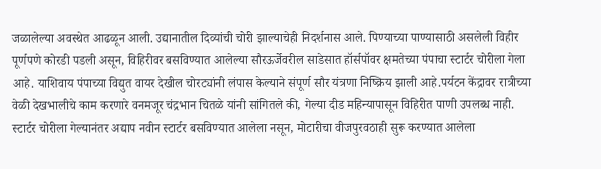जळालेल्या अवस्थेत आढळून आली. उद्यानातील दिव्यांची चोरी झाल्याचेही निदर्शनास आले. पिण्याच्या पाण्यासाठी असलेली विहीर पूर्णपणे कोरडी पडली असून, विहिरीवर बसविण्यात आलेल्या सौरऊर्जेवरील साडेसात हॉर्सपॉवर क्षमतेच्या पंपाचा स्टार्टर चोरीला गेला आहे. याशिवाय पंपाच्या विद्युत वायर देखील चोरट्यांनी लंपास केल्याने संपूर्ण सौर यंत्रणा निष्क्रिय झाली आहे.पर्यटन केंद्रावर रात्रीच्या वेळी देखभालीचे काम करणारे वनमजूर चंद्रभान चितळे यांनी सांगितले की, गेल्या दीड महिन्यापासून विहिरीत पाणी उपलब्ध नाही. स्टार्टर चोरीला गेल्यानंतर अद्याप नवीन स्टार्टर बसविण्यात आलेला नसून, मोटारीचा वीजपुरवठाही सुरू करण्यात आलेला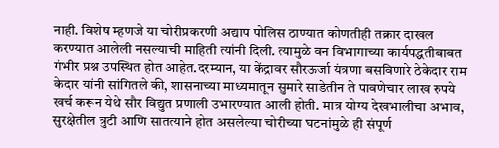नाही. विशेष म्हणजे या चोरीप्रकरणी अद्याप पोलिस ठाण्यात कोणतीही तक्रार दाखल करण्यात आलेली नसल्याची माहिती त्यांनी दिली. त्यामुळे वन विभागाच्या कार्यपद्धतीबाबत गंभीर प्रश्न उपस्थित होत आहेत.दरम्यान, या केंद्रावर सौरऊर्जा यंत्रणा बसविणारे ठेकेदार राम केदार यांनी सांगितले की, शासनाच्या माध्यमातून सुमारे साडेतीन ते पावणेचार लाख रुपये खर्च करून येथे सौर विद्युत प्रणाली उभारण्यात आली होती. मात्र योग्य देखभालीचा अभाव, सुरक्षेतील त्रुटी आणि सातत्याने होत असलेल्या चोरीच्या घटनांमुळे ही संपूर्ण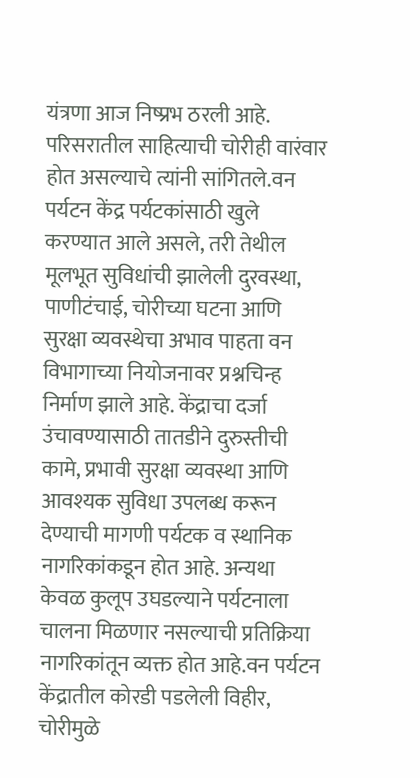यंत्रणा आज निष्प्रभ ठरली आहे. परिसरातील साहित्याची चोरीही वारंवार होत असल्याचे त्यांनी सांगितले.वन पर्यटन केंद्र पर्यटकांसाठी खुले करण्यात आले असले, तरी तेथील मूलभूत सुविधांची झालेली दुरवस्था, पाणीटंचाई, चोरीच्या घटना आणि सुरक्षा व्यवस्थेचा अभाव पाहता वन विभागाच्या नियोजनावर प्रश्नचिन्ह निर्माण झाले आहे. केंद्राचा दर्जा उंचावण्यासाठी तातडीने दुरुस्तीची कामे, प्रभावी सुरक्षा व्यवस्था आणि आवश्यक सुविधा उपलब्ध करून देण्याची मागणी पर्यटक व स्थानिक नागरिकांकडून होत आहे. अन्यथा केवळ कुलूप उघडल्याने पर्यटनाला चालना मिळणार नसल्याची प्रतिक्रिया नागरिकांतून व्यक्त होत आहे.वन पर्यटन केंद्रातील कोरडी पडलेली विहीर, चोरीमुळे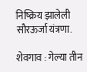निष्क्रिय झालेली सौरऊर्जा यंत्रणा.

शेवगाव : गेल्या तीन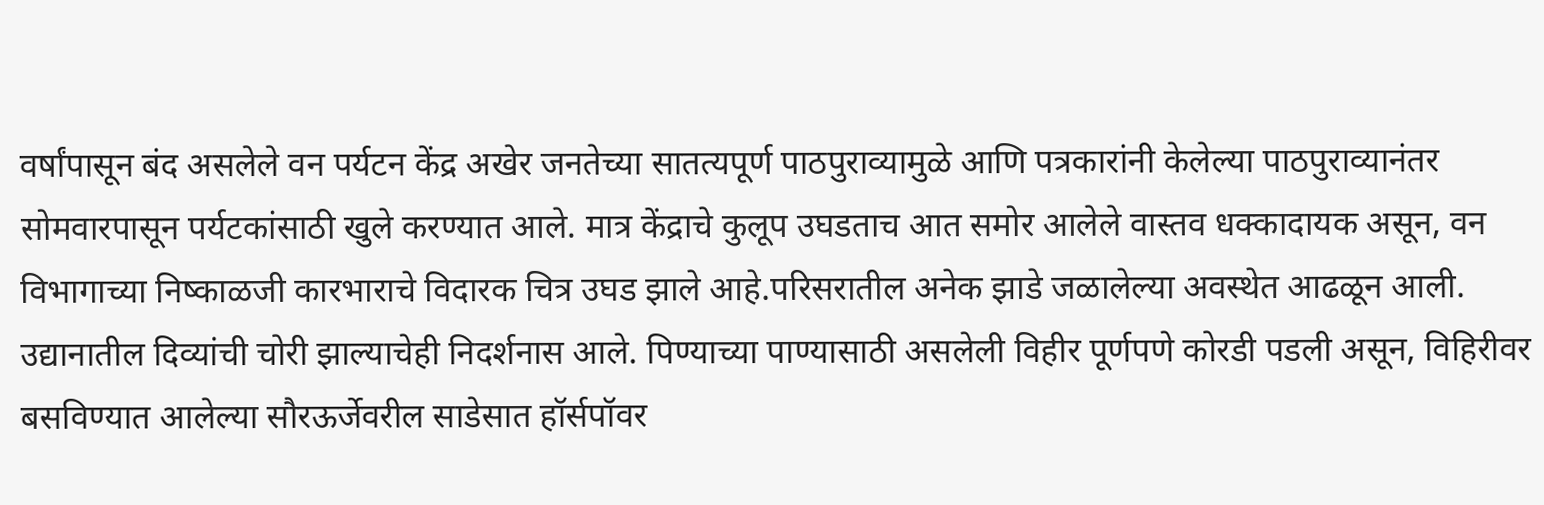वर्षांपासून बंद असलेले वन पर्यटन केंद्र अखेर जनतेच्या सातत्यपूर्ण पाठपुराव्यामुळे आणि पत्रकारांनी केलेल्या पाठपुराव्यानंतर सोमवारपासून पर्यटकांसाठी खुले करण्यात आले. मात्र केंद्राचे कुलूप उघडताच आत समोर आलेले वास्तव धक्कादायक असून, वन विभागाच्या निष्काळजी कारभाराचे विदारक चित्र उघड झाले आहे.परिसरातील अनेक झाडे जळालेल्या अवस्थेत आढळून आली. उद्यानातील दिव्यांची चोरी झाल्याचेही निदर्शनास आले. पिण्याच्या पाण्यासाठी असलेली विहीर पूर्णपणे कोरडी पडली असून, विहिरीवर बसविण्यात आलेल्या सौरऊर्जेवरील साडेसात हॉर्सपॉवर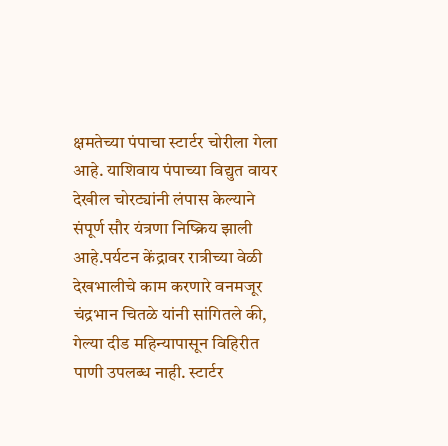क्षमतेच्या पंपाचा स्टार्टर चोरीला गेला आहे. याशिवाय पंपाच्या विद्युत वायर देखील चोरट्यांनी लंपास केल्याने संपूर्ण सौर यंत्रणा निष्क्रिय झाली आहे.पर्यटन केंद्रावर रात्रीच्या वेळी देखभालीचे काम करणारे वनमजूर चंद्रभान चितळे यांनी सांगितले की, गेल्या दीड महिन्यापासून विहिरीत पाणी उपलब्ध नाही. स्टार्टर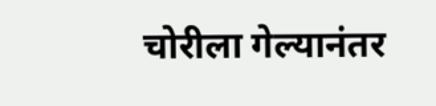चोरीला गेल्यानंतर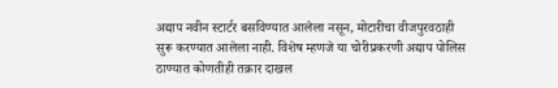अद्याप नवीन स्टार्टर बसविण्यात आलेला नसून, मोटारीचा वीजपुरवठाही सुरू करण्यात आलेला नाही. विशेष म्हणजे या चोरीप्रकरणी अद्याप पोलिस ठाण्यात कोणतीही तक्रार दाखल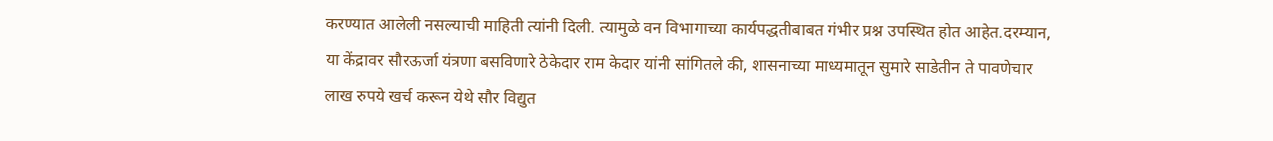करण्यात आलेली नसल्याची माहिती त्यांनी दिली. त्यामुळे वन विभागाच्या कार्यपद्धतीबाबत गंभीर प्रश्न उपस्थित होत आहेत.दरम्यान, या केंद्रावर सौरऊर्जा यंत्रणा बसविणारे ठेकेदार राम केदार यांनी सांगितले की, शासनाच्या माध्यमातून सुमारे साडेतीन ते पावणेचार लाख रुपये खर्च करून येथे सौर विद्युत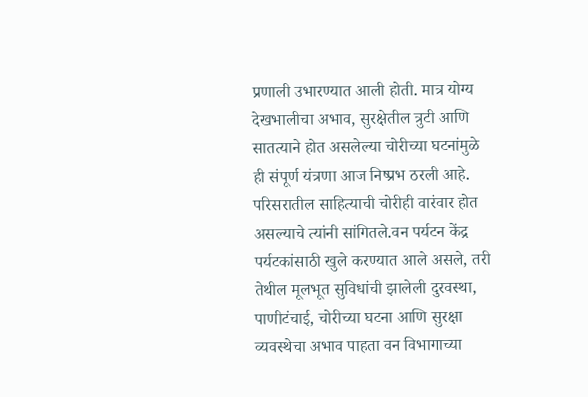प्रणाली उभारण्यात आली होती. मात्र योग्य देखभालीचा अभाव, सुरक्षेतील त्रुटी आणि सातत्याने होत असलेल्या चोरीच्या घटनांमुळे ही संपूर्ण यंत्रणा आज निष्प्रभ ठरली आहे. परिसरातील साहित्याची चोरीही वारंवार होत असल्याचे त्यांनी सांगितले.वन पर्यटन केंद्र पर्यटकांसाठी खुले करण्यात आले असले, तरी तेथील मूलभूत सुविधांची झालेली दुरवस्था, पाणीटंचाई, चोरीच्या घटना आणि सुरक्षा व्यवस्थेचा अभाव पाहता वन विभागाच्या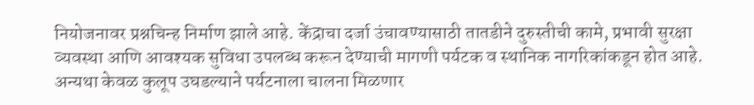नियोजनावर प्रश्नचिन्ह निर्माण झाले आहे. केंद्राचा दर्जा उंचावण्यासाठी तातडीने दुरुस्तीची कामे, प्रभावी सुरक्षा व्यवस्था आणि आवश्यक सुविधा उपलब्ध करून देण्याची मागणी पर्यटक व स्थानिक नागरिकांकडून होत आहे. अन्यथा केवळ कुलूप उघडल्याने पर्यटनाला चालना मिळणार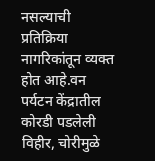नसल्याची प्रतिक्रिया नागरिकांतून व्यक्त होत आहे.वन पर्यटन केंद्रातील कोरडी पडलेली विहीर, चोरीमुळे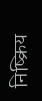निष्क्रिय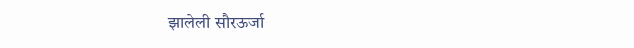झालेली सौरऊर्जा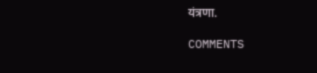यंत्रणा.

COMMENTS